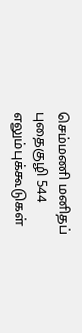செம்மணி மனிதப் புதைகுழி 544 எலும்புக்கூடுகள்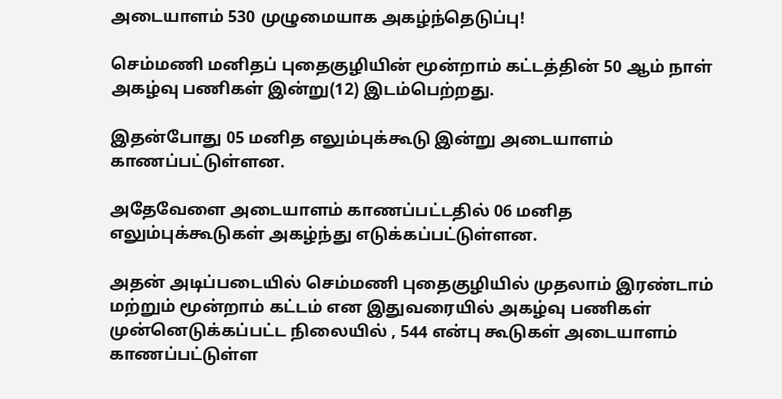அடையாளம் 530 முழுமையாக அகழ்ந்தெடுப்பு!

செம்மணி மனிதப் புதைகுழியின் மூன்றாம் கட்டத்தின் 50 ஆம் நாள் அகழ்வு பணிகள் இன்று(12) இடம்பெற்றது.

இதன்போது 05 மனித எலும்புக்கூடு இன்று அடையாளம் காணப்பட்டுள்ளன.

அதேவேளை அடையாளம் காணப்பட்டதில் 06 மனித எலும்புக்கூடுகள் அகழ்ந்து எடுக்கப்பட்டுள்ளன.

அதன் அடிப்படையில் செம்மணி புதைகுழியில் முதலாம் இரண்டாம் மற்றும் மூன்றாம் கட்டம் என இதுவரையில் அகழ்வு பணிகள் முன்னெடுக்கப்பட்ட நிலையில் , 544 என்பு கூடுகள் அடையாளம் காணப்பட்டுள்ள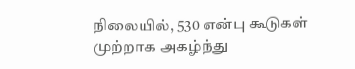நிலையில், 530 என்பு கூடுகள் முற்றாக அகழ்ந்து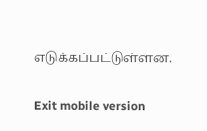எடுக்கப்பட்டுள்ளன.

Exit mobile version